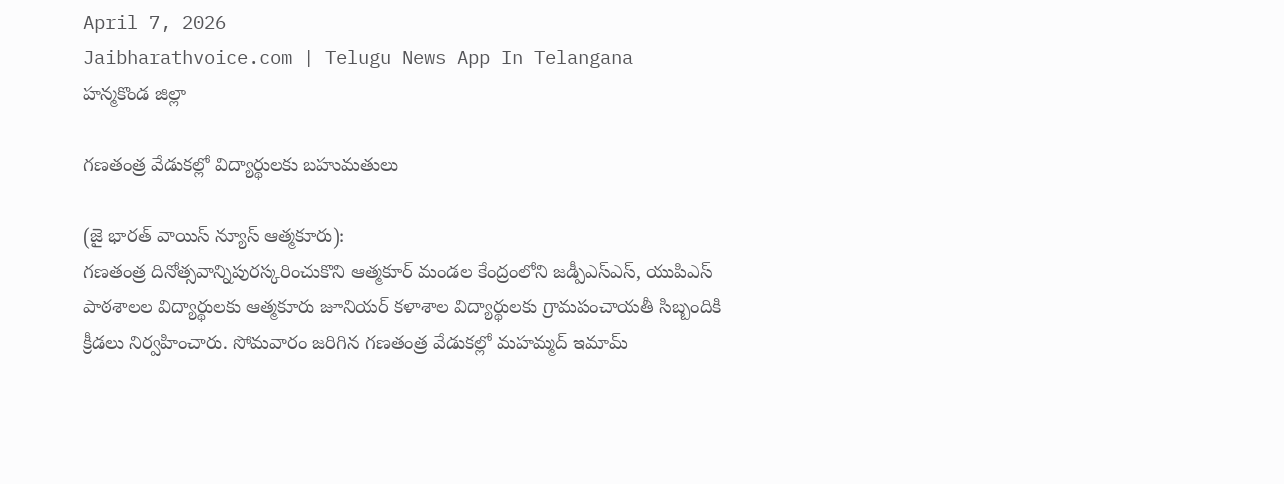April 7, 2026
Jaibharathvoice.com | Telugu News App In Telangana
హన్మకొండ జిల్లా

గణతంత్ర వేడుకల్లో విద్యార్థులకు బహుమతులు

(జై భారత్ వాయిస్ న్యూస్ ఆత్మకూరు):
గణతంత్ర దినోత్సవాన్నిపురస్కరించుకొని ఆత్మకూర్ మండల కేంద్రంలోని జడ్పీఎస్ఎస్, యుపిఎస్ పాఠశాలల విద్యార్థులకు ఆత్మకూరు జూనియర్ కళాశాల విద్యార్థులకు గ్రామపంచాయతీ సిబ్బందికి క్రీడలు నిర్వహించారు. సోమవారం జరిగిన గణతంత్ర వేడుకల్లో మహమ్మద్ ఇమామ్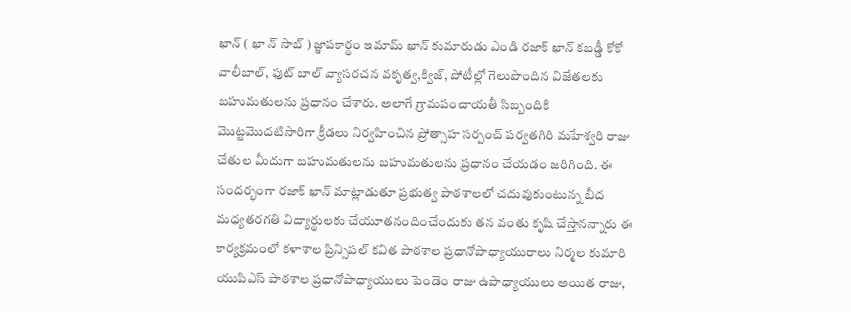ఖాన్ ( ఖా న్ సాబ్ ) జ్ఞాపకార్థం ఇమామ్ ఖాన్ కుమారుడు ఎండి రజాక్ ఖాన్ కబడ్డీ కోకో వాలీబాల్, ఫుట్ బాల్ వ్యాసరచన వకృత్వ,క్విజ్, పోటీల్లో గెలుపొందిన విజేతలకు బహుమతులను ప్రధానం చేశారు. అలాగే గ్రామపంచాయతీ సిబ్బందికి మొట్టమొదటిసారిగా క్రీడలు నిర్వహించిన ప్రోత్సాహ సర్పంచ్ పర్వతగిరి మహేశ్వరి రాజు చేతుల మీదుగా బహుమతులను బహుమతులను ప్రధానం చేయడం జరిగింది. ఈ సందర్భంగా రజాక్ ఖాన్ మాట్లాడుతూ ప్రభుత్వ పాఠశాలలో చదువుకుంటున్న బీద మధ్యతరగతి విద్యార్థులకు చేయూతనందించేందుకు తన వంతు కృషి చేస్తానన్నారు ఈ కార్యక్రమంలో కళాశాల ప్రిన్సిపల్ కవిత పాఠశాల ప్రధానోపాధ్యాయురాలు నిర్మల కుమారి యుపిఎస్ పాఠశాల ప్రధానోపాధ్యాయులు పెండెం రాజు ఉపాధ్యాయులు అయిత రాజు,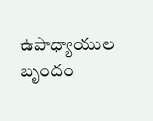ఉపాధ్యాయుల బృందం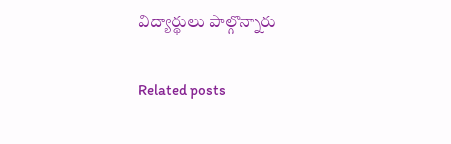విద్యార్థులు పాల్గొన్నారు

Related posts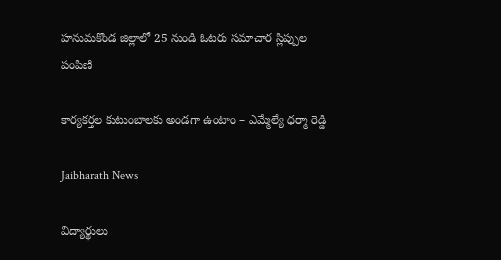హనుమకొండ జిల్లాలో 25 నుండి ఓటరు సమాచార స్లిప్పుల పంపిణి

కార్యకర్తల కుటుంబాలకు అండగా ఉంటాం – ఎమ్మేల్యే ధర్మా రెడ్డి

Jaibharath News

విద్యార్థులు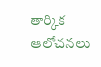తార్కిక ఆలోచనలు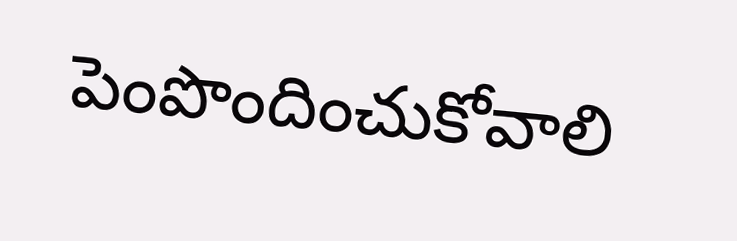పెంపొందించుకోవాలి